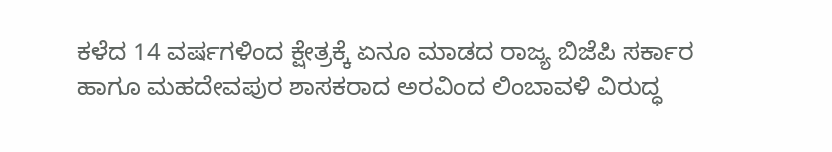ಕಳೆದ 14 ವರ್ಷಗಳಿಂದ ಕ್ಷೇತ್ರಕ್ಕೆ ಏನೂ ಮಾಡದ ರಾಜ್ಯ ಬಿಜೆಪಿ ಸರ್ಕಾರ ಹಾಗೂ ಮಹದೇವಪುರ ಶಾಸಕರಾದ ಅರವಿಂದ ಲಿಂಬಾವಳಿ ವಿರುದ್ಧ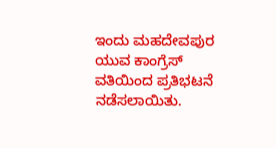ಇಂದು ಮಹದೇವಪುರ ಯುವ ಕಾಂಗ್ರೆಸ್ ವತಿಯಿಂದ ಪ್ರತಿಭಟನೆ ನಡೆಸಲಾಯಿತು.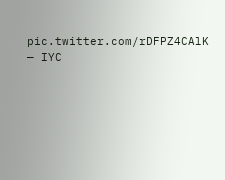pic.twitter.com/rDFPZ4CAlK
— IYC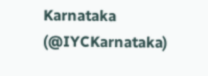Karnataka (@IYCKarnataka)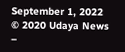September 1, 2022
© 2020 Udaya News –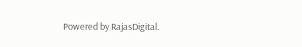Powered by RajasDigital.